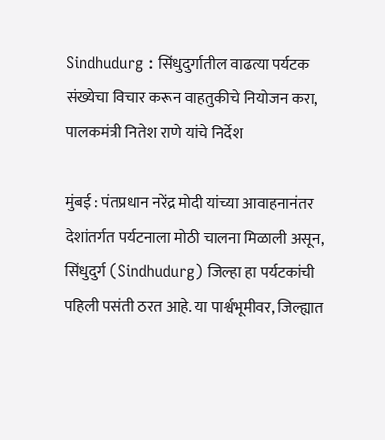Sindhudurg : सिंधुदुर्गातील वाढत्या पर्यटक संख्येचा विचार करून वाहतुकीचे नियोजन करा, पालकमंत्री नितेश राणे यांचे निर्देश

मुंबई : पंतप्रधान नरेंद्र मोदी यांच्या आवाहनानंतर देशांतर्गत पर्यटनाला मोठी चालना मिळाली असून, सिंधुदुर्ग (Sindhudurg) जिल्हा हा पर्यटकांची पहिली पसंती ठरत आहे. या पार्श्वभूमीवर, जिल्ह्यात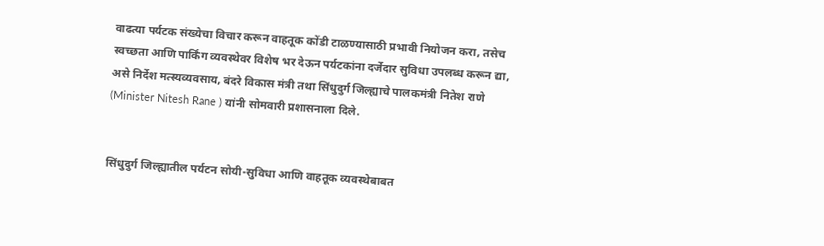वाढत्या पर्यटक संख्येचा विचार करून वाहतूक कोंडी टाळण्यासाठी प्रभावी नियोजन करा, तसेच स्वच्छता आणि पार्किंग व्यवस्थेवर विशेष भर देऊन पर्यटकांना दर्जेदार सुविधा उपलब्ध करून द्या, असे निर्देश मत्स्यव्यवसाय, बंदरे विकास मंत्री तथा सिंधुदुर्ग जिल्ह्याचे पालकमंत्री नितेश राणे (Minister Nitesh Rane ) यांनी सोमवारी प्रशासनाला दिले.


सिंधुदुर्ग जिल्ह्यातील पर्यटन सोयी-सुविधा आणि वाहतूक व्यवस्थेबाबत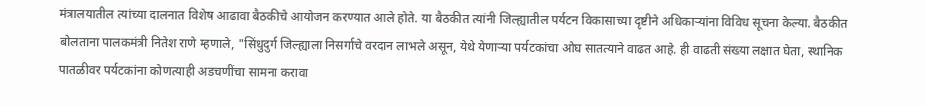मंत्रालयातील त्यांच्या दालनात विशेष आढावा बैठकीचे आयोजन करण्यात आले होते. या बैठकीत त्यांनी जिल्ह्यातील पर्यटन विकासाच्या दृष्टीने अधिकाऱ्यांना विविध सूचना केल्या. बैठकीत बोलताना पालकमंत्री नितेश राणे म्हणाले, "सिंधुदुर्ग जिल्ह्याला निसर्गाचे वरदान लाभले असून, येथे येणाऱ्या पर्यटकांचा ओघ सातत्याने वाढत आहे. ही वाढती संख्या लक्षात घेता, स्थानिक पातळीवर पर्यटकांना कोणत्याही अडचणींचा सामना करावा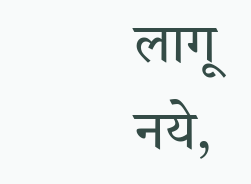लागू नये,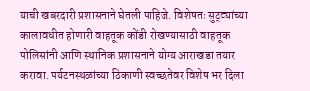याची खबरदारी प्रशासनाने घेतली पाहिजे. विशेषतः सुट्ट्यांच्या कालावधीत होणारी वाहतूक कोंडी रोखण्यासाठी वाहतूक पोलिसांनी आणि स्थानिक प्रशासनाने योग्य आराखडा तयार करावा. पर्यटनस्थळांच्या ठिकाणी स्वच्छतेवर विशेष भर दिला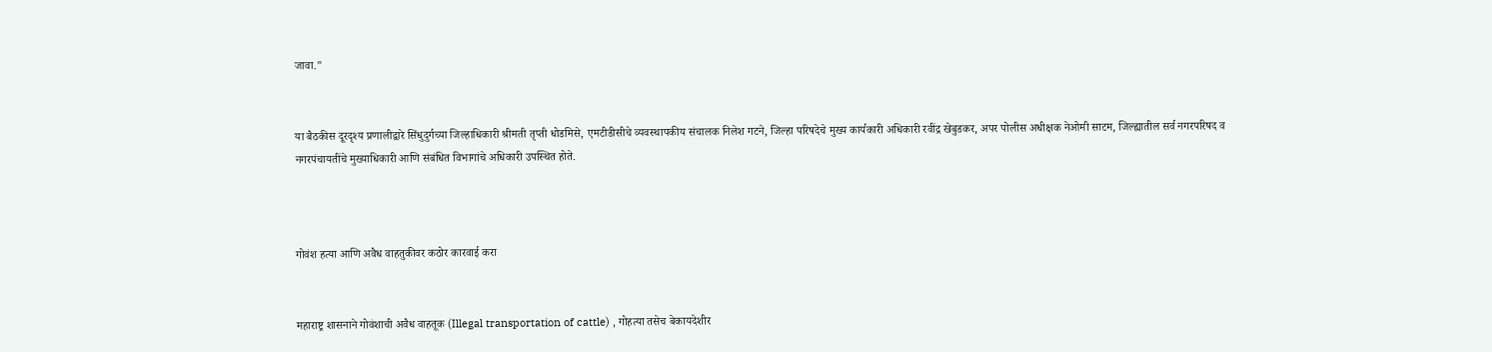जावा."


या बैठकीस दूरदृश्य प्रणालीद्वारे सिंधुदुर्गच्या जिल्हाधिकारी श्रीमती तृप्ती धोडमिसे, एमटीडीसीचे व्यवस्थापकीय संचालक निलेश गटने, जिल्हा परिषदेचे मुख्य कार्यकारी अधिकारी रवींद्र खेबुडकर, अपर पोलीस अधीक्षक नेओमी साटम, जिल्ह्यातील सर्व नगरपरिषद व नगरपंचायतींचे मुख्याधिकारी आणि संबंधित विभागांचे अधिकारी उपस्थित होते.



गोवंश हत्या आणि अवैध वाहतुकीवर कठोर कारवाई करा


महाराष्ट्र शासनाने गोवंशाची अवैध वाहतूक (Illegal transportation of cattle) , गोहत्या तसेच बेकायदेशीर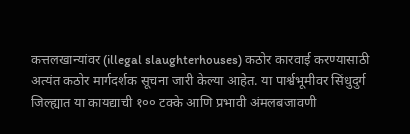कत्तलखान्यांवर (illegal slaughterhouses) कठोर कारवाई करण्यासाठी अत्यंत कठोर मार्गदर्शक सूचना जारी केल्या आहेत. या पार्श्वभूमीवर सिंधुदुर्ग जिल्ह्यात या कायद्याची १०० टक्के आणि प्रभावी अंमलबजावणी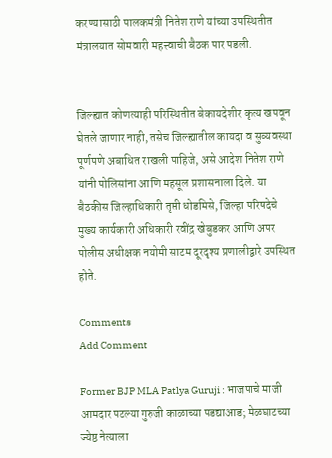करण्यासाठी पालकमंत्री नितेश राणे यांच्या उपस्थितीत मंत्रालयात सोमवारी महत्त्वाची बैठक पार पडली.


जिल्ह्यात कोणत्याही परिस्थितीत बेकायदेशीर कृत्य खपवून घेतले जाणार नाही, तसेच जिल्ह्यातील कायदा व सुव्यवस्था पूर्णपणे अबाधित राखली पाहिजे, असे आदेश नितेश राणे यांनी पोलिसांना आणि महसूल प्रशासनाला दिले. या बैठकीस जिल्हाधिकारी तृप्ती धोडमिसे, जिल्हा परिषदेचे मुख्य कार्यकारी अधिकारी रवींद्र खेबुडकर आणि अपर पोलीस अधीक्षक नयोमी साटम दूरदृश्य प्रणालीद्वारे उपस्थित होते.

Comments
Add Comment

Former BJP MLA Patlya Guruji : भाजपाचे माजी आमदार पटल्या गुरुजी काळाच्या पडद्याआड; मेळघाटच्या ज्येष्ठ नेत्याला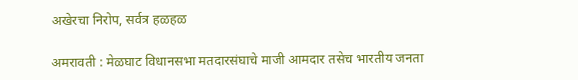अखेरचा निरोप, सर्वत्र हळहळ

अमरावती : मेळघाट विधानसभा मतदारसंघाचे माजी आमदार तसेच भारतीय जनता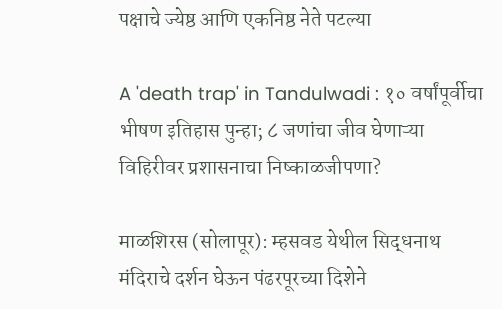पक्षाचे ज्येष्ठ आणि एकनिष्ठ नेते पटल्या

A 'death trap' in Tandulwadi : १० वर्षांपूर्वीचा भीषण इतिहास पुन्हा; ८ जणांचा जीव घेणाऱ्या विहिरीवर प्रशासनाचा निष्काळजीपणा?

माळशिरस (सोलापूर): म्हसवड येथील सिद्धनाथ मंदिराचे दर्शन घेऊन पंढरपूरच्या दिशेने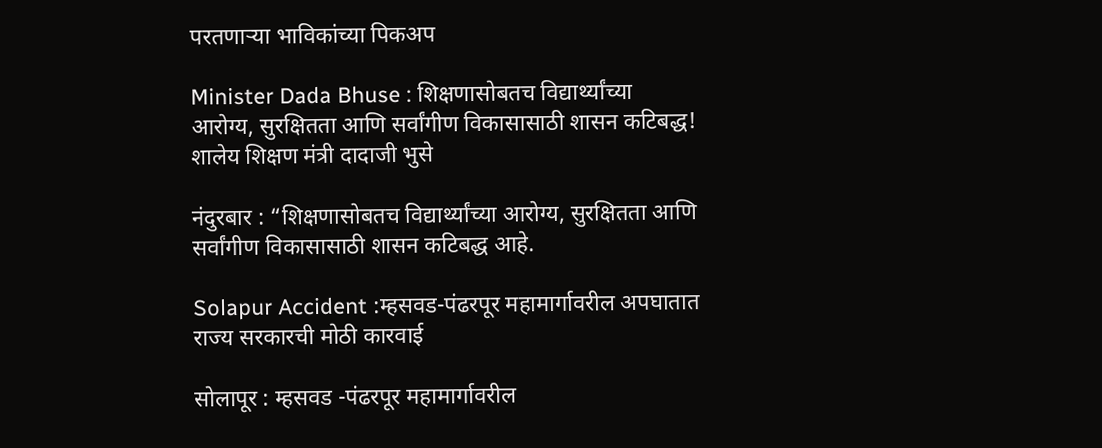परतणाऱ्या भाविकांच्या पिकअप

Minister Dada Bhuse : शिक्षणासोबतच विद्यार्थ्यांच्या आरोग्य, सुरक्षितता आणि सर्वांगीण विकासासाठी शासन कटिबद्ध! शालेय शिक्षण मंत्री दादाजी भुसे

नंदुरबार : “शिक्षणासोबतच विद्यार्थ्यांच्या आरोग्य, सुरक्षितता आणि सर्वांगीण विकासासाठी शासन कटिबद्ध आहे.

Solapur Accident :म्हसवड-पंढरपूर महामार्गावरील अपघातात राज्य सरकारची मोठी कारवाई

सोलापूर : म्हसवड -पंढरपूर महामार्गावरील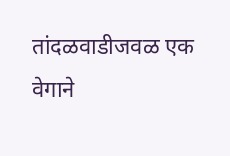तांदळवाडीजवळ एक वेगाने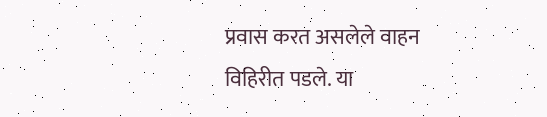प्रवास करत असलेले वाहन विहिरीत पडले. या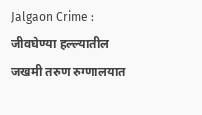Jalgaon Crime : जीवघेण्या हल्ल्यातील जखमी तरुण रुग्णालयात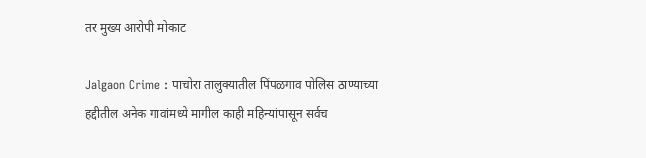तर मुख्य आरोपी मोकाट

Jalgaon Crime : पाचोरा तालुक्यातील पिंपळगाव पोलिस ठाण्याच्या हद्दीतील अनेक गावांमध्ये मागील काही महिन्यांपासून सर्वच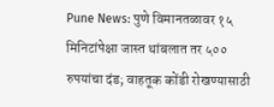Pune News: पुणे विमानतळावर १५ मिनिटांपेक्षा जास्त थांबलात तर ५०० रुपयांचा दंड; वाहतूक कोंडी रोखण्यासाठी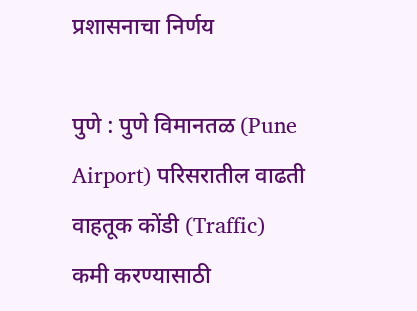प्रशासनाचा निर्णय

पुणे : पुणे विमानतळ (Pune Airport) परिसरातील वाढती वाहतूक कोंडी (Traffic) कमी करण्यासाठी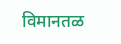विमानतळ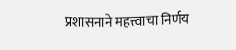प्रशासनाने महत्त्वाचा निर्णय